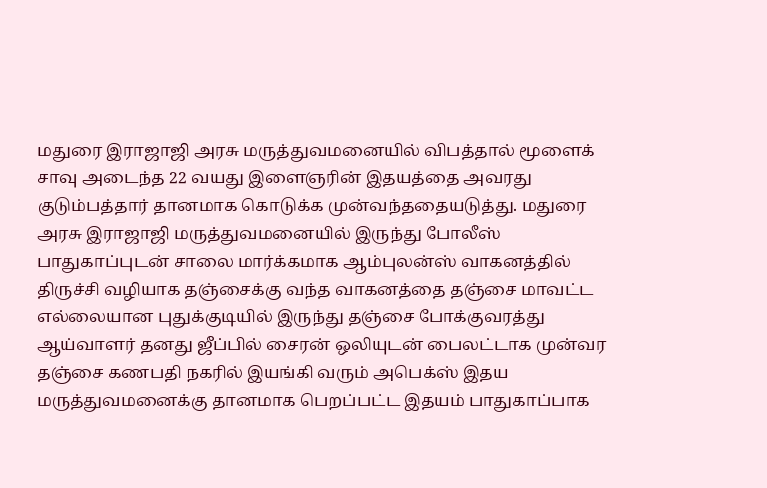மதுரை இராஜாஜி அரசு மருத்துவமனையில் விபத்தால் மூளைக் சாவு அடைந்த 22 வயது இளைஞரின் இதயத்தை அவரது குடும்பத்தார் தானமாக கொடுக்க முன்வந்ததையடுத்து. மதுரை அரசு இராஜாஜி மருத்துவமனையில் இருந்து போலீஸ் பாதுகாப்புடன் சாலை மார்க்கமாக ஆம்புலன்ஸ் வாகனத்தில் திருச்சி வழியாக தஞ்சைக்கு வந்த வாகனத்தை தஞ்சை மாவட்ட எல்லையான புதுக்குடியில் இருந்து தஞ்சை போக்குவரத்து ஆய்வாளர் தனது ஜீப்பில் சைரன் ஒலியுடன் பைலட்டாக முன்வர தஞ்சை கணபதி நகரில் இயங்கி வரும் அபெக்ஸ் இதய மருத்துவமனைக்கு தானமாக பெறப்பட்ட இதயம் பாதுகாப்பாக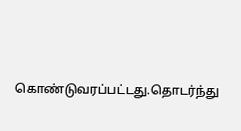கொண்டுவரப்பட்டது.தொடர்ந்து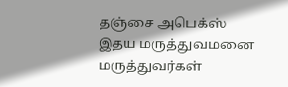தஞ்சை அபெக்ஸ் இதய மருத்துவமனை மருத்துவர்கள்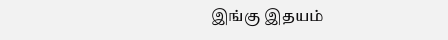இங்கு இதயம்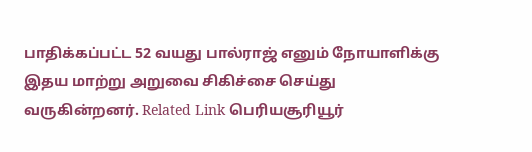பாதிக்கப்பட்ட 52 வயது பால்ராஜ் எனும் நோயாளிக்கு இதய மாற்று அறுவை சிகிச்சை செய்து வருகின்றனர். Related Link பெரியசூரியூர்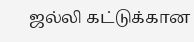ஜல்லி கட்டுக்கான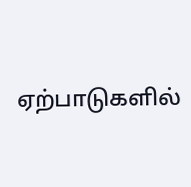ஏற்பாடுகளில்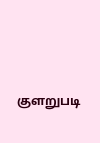குளறுபடி